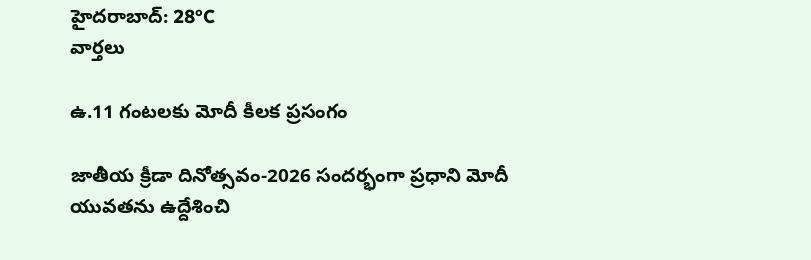హైదరాబాద్: 28°C
వార్తలు

ఉ.11 గంటలకు మోదీ కీలక ప్రసంగం

జాతీయ క్రీడా దినోత్సవం-2026 సందర్భంగా ప్రధాని మోదీ యువతను ఉద్దేశించి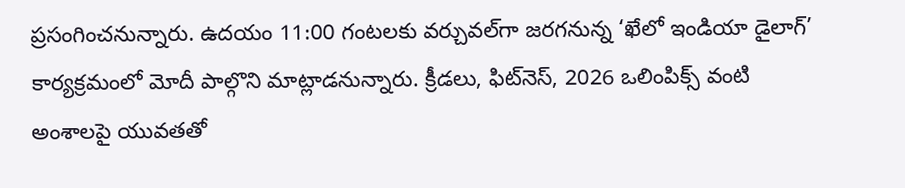ప్రసంగించనున్నారు. ఉదయం 11:00 గంటలకు వర్చువల్‌గా జరగనున్న ‘ఖేలో ఇండియా డైలాగ్’ కార్యక్రమంలో మోదీ పాల్గొని మాట్లాడనున్నారు. క్రీడలు, ఫిట్‌నెస్, 2026 ఒలింపిక్స్ వంటి అంశాలపై యువతతో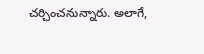చర్చించనున్నారు. అలాగే,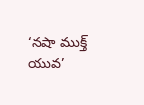‘నషా ముక్త్ యువ’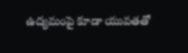ఉద్యమంపై కూడా యువతతో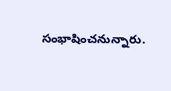సంభాషించనున్నారు.